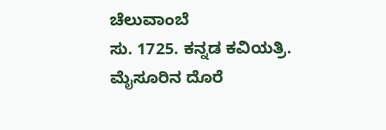ಚೆಲುವಾಂಬೆ
ಸು. 1725. ಕನ್ನಡ ಕವಿಯತ್ರಿ. ಮೈಸೂರಿನ ದೊರೆ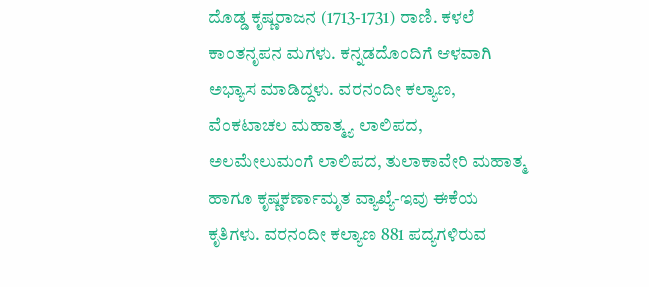ದೊಡ್ಡ ಕೃಷ್ಣರಾಜನ (1713-1731) ರಾಣಿ. ಕಳಲೆ ಕಾಂತನೃಪನ ಮಗಳು. ಕನ್ನಡದೊಂದಿಗೆ ಆಳವಾಗಿ ಅಭ್ಯಾಸ ಮಾಡಿದ್ದಳು. ವರನಂದೀ ಕಲ್ಯಾಣ, ವೆಂಕಟಾಚಲ ಮಹಾತ್ಮ್ಯ ಲಾಲಿಪದ, ಅಲಮೇಲುಮಂಗೆ ಲಾಲಿಪದ, ತುಲಾಕಾವೇರಿ ಮಹಾತ್ಮ ಹಾಗೂ ಕೃಷ್ಣಕರ್ಣಾಮೃತ ವ್ಯಾಖ್ಯೆ-ಇವು ಈಕೆಯ ಕೃತಿಗಳು. ವರನಂದೀ ಕಲ್ಯಾಣ 881 ಪದ್ಯಗಳಿರುವ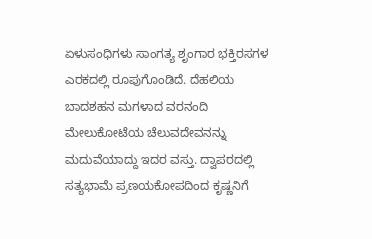ಏಳುಸಂಧಿಗಳು ಸಾಂಗತ್ಯ ಶೃಂಗಾರ ಭಕ್ತಿರಸಗಳ ಎರಕದಲ್ಲಿ ರೂಪುಗೊಂಡಿದೆ. ದೆಹಲಿಯ ಬಾದಶಹನ ಮಗಳಾದ ವರನಂದಿ ಮೇಲುಕೋಟೆಯ ಚೆಲುವದೇವನನ್ನು ಮದುವೆಯಾದ್ದು ಇದರ ವಸ್ತು. ದ್ವಾಪರದಲ್ಲಿ ಸತ್ಯಭಾಮೆ ಪ್ರಣಯಕೋಪದಿಂದ ಕೃಷ್ಣನಿಗೆ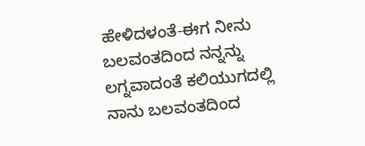ಹೇಳಿದಳಂತೆ-ಈಗ ನೀನು ಬಲವಂತದಿಂದ ನನ್ನನ್ನು ಲಗ್ನವಾದಂತೆ ಕಲಿಯುಗದಲ್ಲಿ ನಾನು ಬಲವಂತದಿಂದ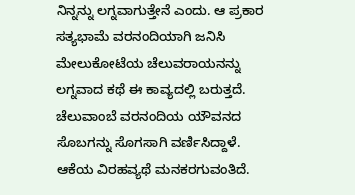ನಿನ್ನನ್ನು ಲಗ್ನವಾಗುತ್ತೇನೆ ಎಂದು. ಆ ಪ್ರಕಾರ ಸತ್ಯಭಾಮೆ ವರನಂದಿಯಾಗಿ ಜನಿಸಿ ಮೇಲುಕೋಟೆಯ ಚೆಲುವರಾಯನನ್ನು ಲಗ್ನವಾದ ಕಥೆ ಈ ಕಾವ್ಯದಲ್ಲಿ ಬರುತ್ತದೆ. ಚೆಲುವಾಂಬೆ ವರನಂದಿಯ ಯೌವನದ ಸೊಬಗನ್ನು ಸೊಗಸಾಗಿ ವರ್ಣಿಸಿದ್ದಾಳೆ. ಆಕೆಯ ವಿರಹವ್ಯಥೆ ಮನಕರಗುವಂತಿದೆ.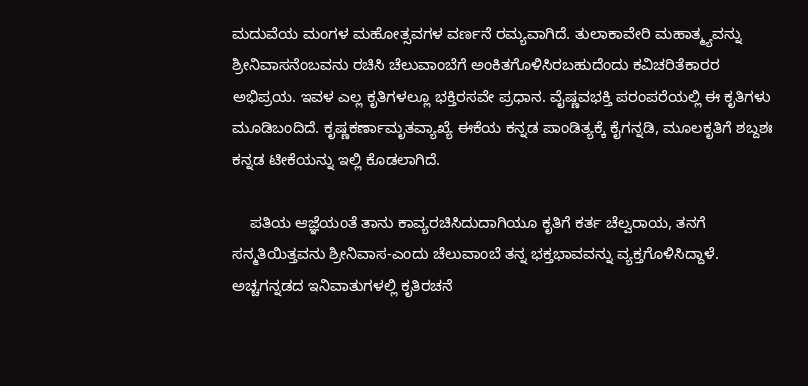ಮದುವೆಯ ಮಂಗಳ ಮಹೋತ್ಸವಗಳ ವರ್ಣನೆ ರಮ್ಯವಾಗಿದೆ. ತುಲಾಕಾವೇರಿ ಮಹಾತ್ಮ್ಯವನ್ನು ಶ್ರೀನಿವಾಸನೆಂಬವನು ರಚಿಸಿ ಚೆಲುವಾಂಬೆಗೆ ಅಂಕಿತಗೊಳಿಸಿರಬಹುದೆಂದು ಕವಿಚರಿತೆಕಾರರ ಅಭಿಪ್ರಯ. ಇವಳ ಎಲ್ಲ ಕೃತಿಗಳಲ್ಲೂ ಭಕ್ತಿರಸವೇ ಪ್ರಧಾನ. ವೈಷ್ಣವಭಕ್ತಿ ಪರಂಪರೆಯಲ್ಲಿ ಈ ಕೃತಿಗಳು ಮೂಡಿಬಂದಿದೆ. ಕೃಷ್ಣಕರ್ಣಾಮೃತವ್ಯಾಖ್ಯೆ ಈಕೆಯ ಕನ್ನಡ ಪಾಂಡಿತ್ಯಕ್ಕೆ ಕೈಗನ್ನಡಿ, ಮೂಲಕೃತಿಗೆ ಶಬ್ದಶಃ ಕನ್ನಡ ಟೀಕೆಯನ್ನು ಇಲ್ಲಿ ಕೊಡಲಾಗಿದೆ.

    ಪತಿಯ ಆಜ್ಞೆಯಂತೆ ತಾನು ಕಾವ್ಯರಚಿಸಿದುದಾಗಿಯೂ ಕೃತಿಗೆ ಕರ್ತ ಚೆಲ್ವರಾಯ, ತನಗೆ ಸನ್ಮತಿಯಿತ್ತವನು ಶ್ರೀನಿವಾಸ-ಎಂದು ಚೆಲುವಾಂಬೆ ತನ್ನ ಭಕ್ತಭಾವವನ್ನು ವ್ಯಕ್ತಗೊಳಿಸಿದ್ದಾಳೆ. ಅಚ್ಚಗನ್ನಡದ ಇನಿವಾತುಗಳಲ್ಲಿ ಕೃತಿರಚನೆ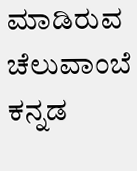ಮಾಡಿರುವ ಚೆಲುವಾಂಬೆ ಕನ್ನಡ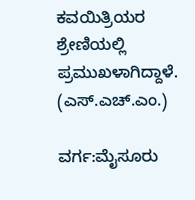ಕವಯಿತ್ರಿಯರ ಶ್ರೇಣಿಯಲ್ಲಿ ಪ್ರಮುಖಳಾಗಿದ್ದಾಳೆ.
(ಎಸ್.ಎಚ್.ಎಂ.)

ವರ್ಗ:ಮೈಸೂರು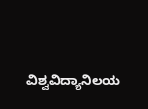ವಿಶ್ವವಿದ್ಯಾನಿಲಯ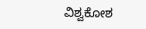ವಿಶ್ವಕೋಶ